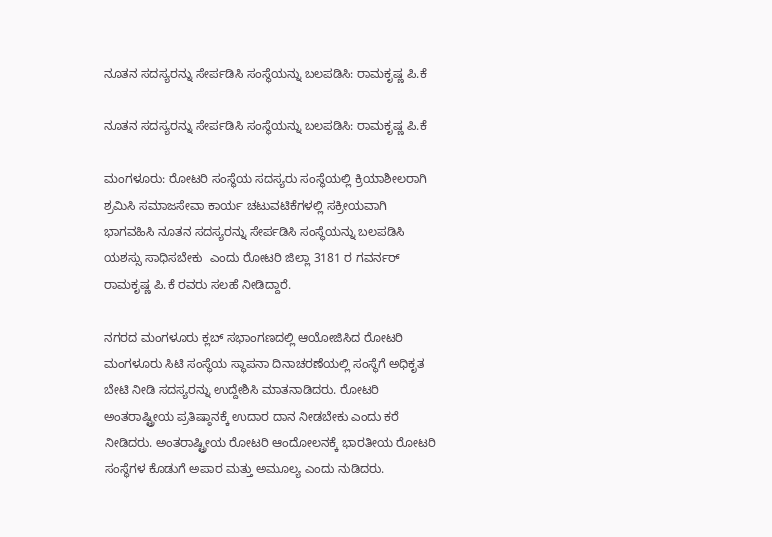ನೂತನ ಸದಸ್ಯರನ್ನು ಸೇರ್ಪಡಿಸಿ ಸಂಸ್ಥೆಯನ್ನು ಬಲಪಡಿಸಿ: ರಾಮಕೃಷ್ಣ ಪಿ.ಕೆ

ನೂತನ ಸದಸ್ಯರನ್ನು ಸೇರ್ಪಡಿಸಿ ಸಂಸ್ಥೆಯನ್ನು ಬಲಪಡಿಸಿ: ರಾಮಕೃಷ್ಣ ಪಿ.ಕೆ

ಮಂಗಳೂರು: ರೋಟರಿ ಸಂಸ್ಥೆಯ ಸದಸ್ಯರು ಸಂಸ್ಥೆಯಲ್ಲಿ ಕ್ರಿಯಾಶೀಲರಾಗಿ ಶ್ರಮಿಸಿ ಸಮಾಜಸೇವಾ ಕಾರ್ಯ ಚಟುವಟಿಕೆಗಳಲ್ಲಿ ಸಕ್ರೀಯವಾಗಿ ಭಾಗವಹಿಸಿ ನೂತನ ಸದಸ್ಯರನ್ನು ಸೇರ್ಪಡಿಸಿ ಸಂಸ್ಥೆಯನ್ನು ಬಲಪಡಿಸಿ ಯಶಸ್ಸು ಸಾಧಿಸಬೇಕು  ಎಂದು ರೋಟರಿ ಜಿಲ್ಲಾ 3181 ರ ಗವರ್ನರ್ ರಾಮಕೃಷ್ಣ ಪಿ.ಕೆ ರವರು ಸಲಹೆ ನೀಡಿದ್ದಾರೆ.

ನಗರದ ಮಂಗಳೂರು ಕ್ಲಬ್ ಸಭಾಂಗಣದಲ್ಲಿ ಆಯೋಜಿಸಿದ ರೋಟರಿ ಮಂಗಳೂರು ಸಿಟಿ ಸಂಸ್ಥೆಯ ಸ್ಥಾಪನಾ ದಿನಾಚರಣೆಯಲ್ಲಿ ಸಂಸ್ಥೆಗೆ ಅಧಿಕೃತ ಬೇಟಿ ನೀಡಿ ಸದಸ್ಯರನ್ನು ಉದ್ದೇಶಿಸಿ ಮಾತನಾಡಿದರು. ರೋಟರಿ ಅಂತರಾಷ್ಟ್ರೀಯ ಪ್ರತಿಷ್ಠಾನಕ್ಕೆ ಉದಾರ ದಾನ ನೀಡಬೇಕು ಎಂದು ಕರೆ ನೀಡಿದರು. ಅಂತರಾಷ್ಟ್ರೀಯ ರೋಟರಿ ಆಂದೋಲನಕ್ಕೆ ಭಾರತೀಯ ರೋಟರಿ ಸಂಸ್ಥೆಗಳ ಕೊಡುಗೆ ಅಪಾರ ಮತ್ತು ಅಮೂಲ್ಯ ಎಂದು ನುಡಿದರು.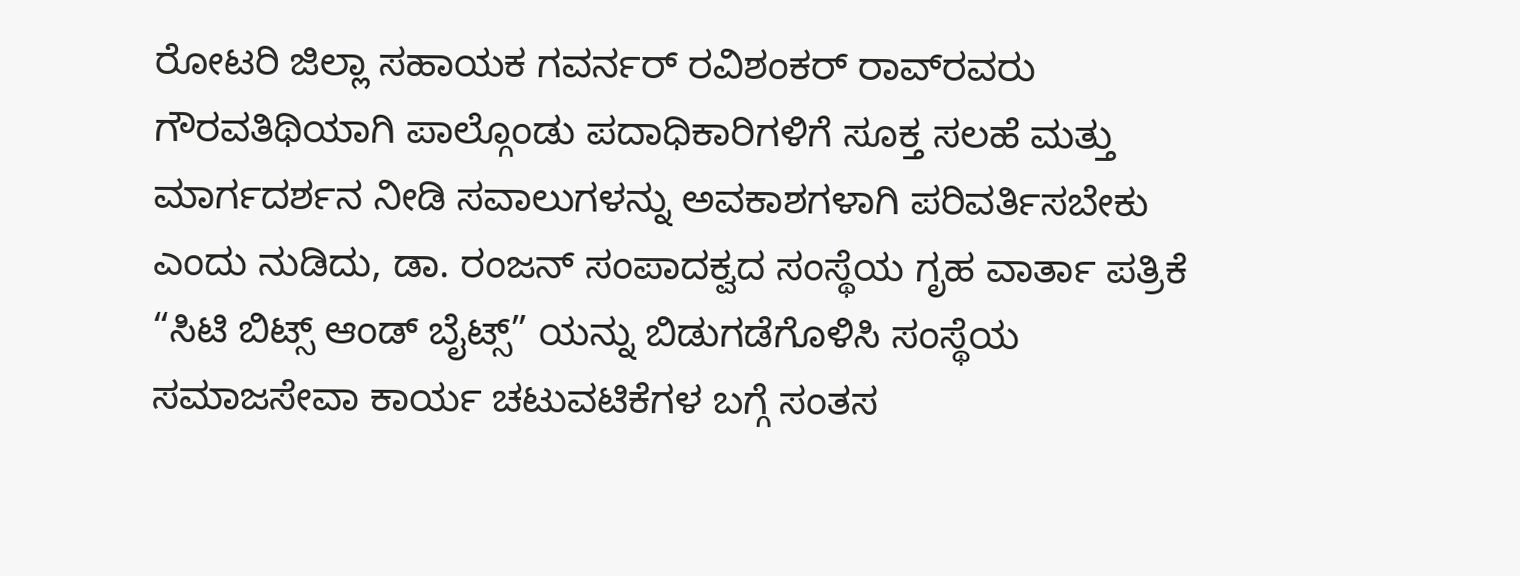ರೋಟರಿ ಜಿಲ್ಲಾ ಸಹಾಯಕ ಗವರ್ನರ್ ರವಿಶಂಕರ್ ರಾವ್‌ರವರು ಗೌರವತಿಥಿಯಾಗಿ ಪಾಲ್ಗೊಂಡು ಪದಾಧಿಕಾರಿಗಳಿಗೆ ಸೂಕ್ತ ಸಲಹೆ ಮತ್ತು ಮಾರ್ಗದರ್ಶನ ನೀಡಿ ಸವಾಲುಗಳನ್ನು ಅವಕಾಶಗಳಾಗಿ ಪರಿವರ್ತಿಸಬೇಕು ಎಂದು ನುಡಿದು, ಡಾ. ರಂಜನ್ ಸಂಪಾದಕ್ವದ ಸಂಸ್ಥೆಯ ಗೃಹ ವಾರ್ತಾ ಪತ್ರಿಕೆ “ಸಿಟಿ ಬಿಟ್ಸ್ ಆಂಡ್ ಬೈಟ್ಸ್” ಯನ್ನು ಬಿಡುಗಡೆಗೊಳಿಸಿ ಸಂಸ್ಥೆಯ ಸಮಾಜಸೇವಾ ಕಾರ್ಯ ಚಟುವಟಿಕೆಗಳ ಬಗ್ಗೆ ಸಂತಸ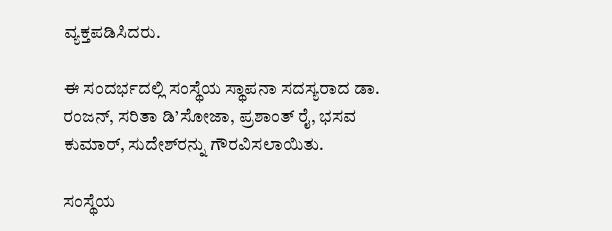ವ್ಯಕ್ತಪಡಿಸಿದರು.

ಈ ಸಂದರ್ಭದಲ್ಲಿ ಸಂಸ್ಥೆಯ ಸ್ಥಾಪನಾ ಸದಸ್ಯರಾದ ಡಾ. ರಂಜನ್, ಸರಿತಾ ಡಿ’ಸೋಜಾ, ಪ್ರಶಾಂತ್ ರೈ, ಭಸವ ಕುಮಾರ್, ಸುದೇಶ್‌ರನ್ನು ಗೌರವಿಸಲಾಯಿತು.

ಸಂಸ್ಥೆಯ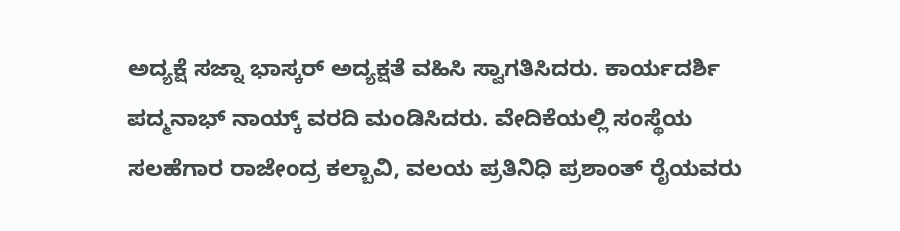ಅದ್ಯಕ್ಷೆ ಸಜ್ನಾ ಭಾಸ್ಕರ್ ಅದ್ಯಕ್ಷತೆ ವಹಿಸಿ ಸ್ವಾಗತಿಸಿದರು. ಕಾರ್ಯದರ್ಶಿ ಪದ್ಮನಾಭ್ ನಾಯ್ಕ್ ವರದಿ ಮಂಡಿಸಿದರು. ವೇದಿಕೆಯಲ್ಲಿ ಸಂಸ್ಥೆಯ ಸಲಹೆಗಾರ ರಾಜೇಂದ್ರ ಕಲ್ಬಾವಿ, ವಲಯ ಪ್ರತಿನಿಧಿ ಪ್ರಶಾಂತ್ ರೈಯವರು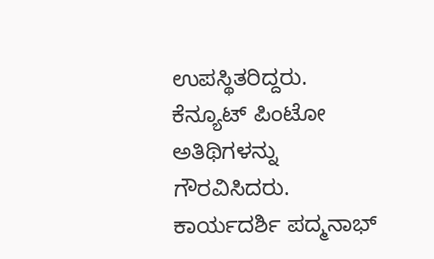ಉಪಸ್ಥಿತರಿದ್ದರು. ಕೆನ್ಯೂಟ್ ಪಿಂಟೋ ಅತಿಥಿಗಳನ್ನು ಗೌರವಿಸಿದರು. ಕಾರ್ಯದರ್ಶಿ ಪದ್ಮನಾಭ್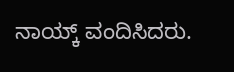ನಾಯ್ಕ್ ವಂದಿಸಿದರು.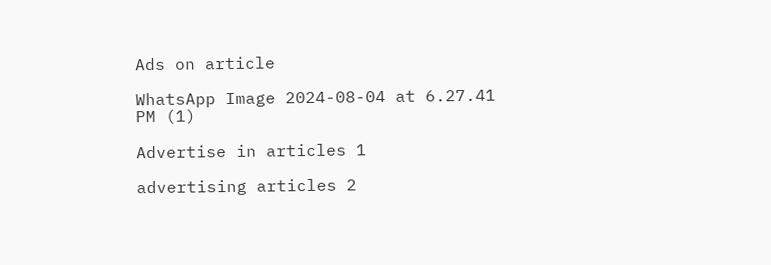Ads on article

WhatsApp Image 2024-08-04 at 6.27.41 PM (1)

Advertise in articles 1

advertising articles 2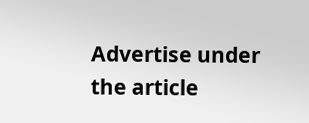Advertise under the article